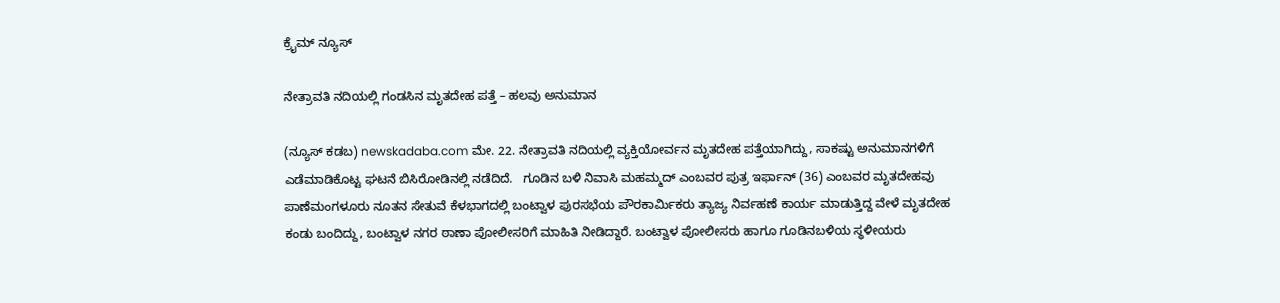ಕ್ರೈಮ್ ನ್ಯೂಸ್

ನೇತ್ರಾವತಿ ನದಿಯಲ್ಲಿ ಗಂಡಸಿನ ಮೃತದೇಹ ಪತ್ತೆ – ಹಲವು ಅನುಮಾನ

(ನ್ಯೂಸ್‌ ಕಡಬ) newskadaba.com ಮೇ. 22. ನೇತ್ರಾವತಿ ನದಿಯಲ್ಲಿ ವ್ಯಕ್ತಿಯೋರ್ವನ ಮೃತದೇಹ ಪತ್ತೆಯಾಗಿದ್ದು, ಸಾಕಷ್ಟು ಅನುಮಾನಗಳಿಗೆ ಎಡೆಮಾಡಿಕೊಟ್ಟ ಘಟನೆ ಬಿಸಿರೋಡಿನಲ್ಲಿ ನಡೆದಿದೆ.   ಗೂಡಿನ ಬಳಿ ನಿವಾಸಿ ಮಹಮ್ಮದ್ ಎಂಬವರ ಪುತ್ರ ಇರ್ಫಾನ್ (36) ಎಂಬವರ ಮೃತದೇಹವು ಪಾಣೆಮಂಗಳೂರು ನೂತನ ಸೇತುವೆ ಕೆಳಭಾಗದಲ್ಲಿ ಬಂಟ್ವಾಳ ಪುರಸಭೆಯ ಪೌರಕಾರ್ಮಿಕರು ತ್ಯಾಜ್ಯ ನಿರ್ವಹಣೆ ಕಾರ್ಯ ಮಾಡುತ್ತಿದ್ದ ವೇಳೆ ಮೃತದೇಹ ಕಂಡು ಬಂದಿದ್ದು, ಬಂಟ್ವಾಳ ನಗರ ಠಾಣಾ ಪೋಲೀಸರಿಗೆ ಮಾಹಿತಿ ನೀಡಿದ್ದಾರೆ. ಬಂಟ್ವಾಳ ಪೋಲೀಸರು ಹಾಗೂ ಗೂಡಿನ‌ಬಳಿಯ ಸ್ಥಳೀಯರು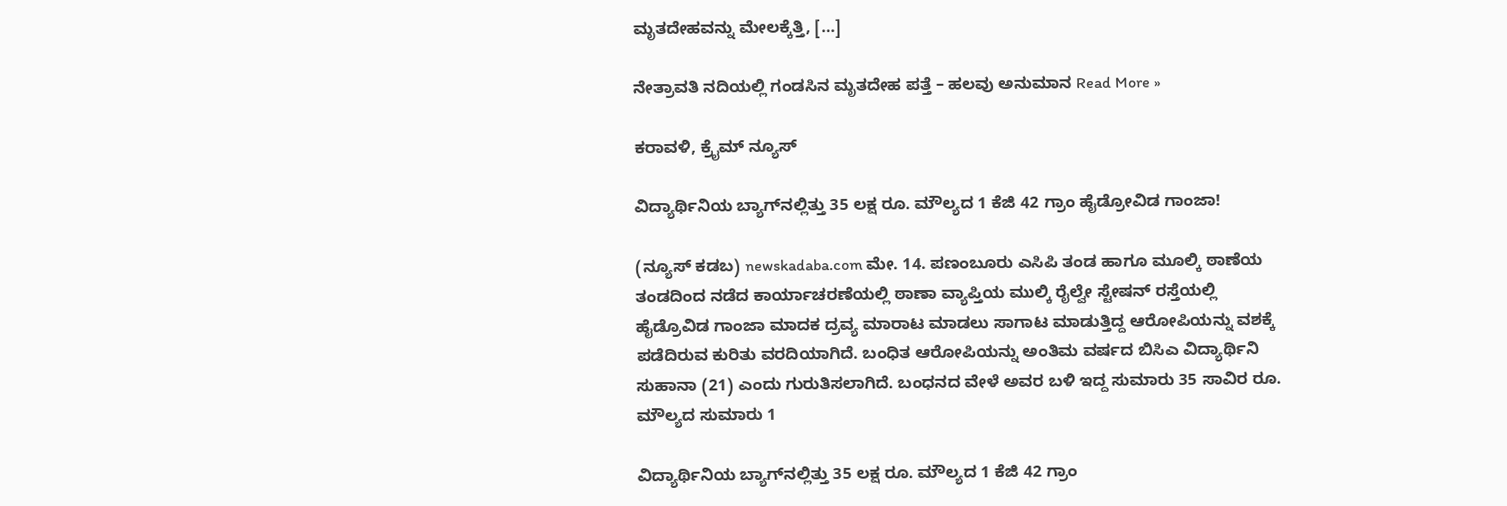ಮೃತದೇಹವನ್ನು ಮೇಲಕ್ಕೆತ್ತಿ, […]

ನೇತ್ರಾವತಿ ನದಿಯಲ್ಲಿ ಗಂಡಸಿನ ಮೃತದೇಹ ಪತ್ತೆ – ಹಲವು ಅನುಮಾನ Read More »

ಕರಾವಳಿ, ಕ್ರೈಮ್ ನ್ಯೂಸ್

ವಿದ್ಯಾರ್ಥಿನಿಯ ಬ್ಯಾಗ್‌ನಲ್ಲಿತ್ತು 35 ಲಕ್ಷ ರೂ. ಮೌಲ್ಯದ 1 ಕೆಜಿ 42 ಗ್ರಾಂ ಹೈಡ್ರೋವಿಡ ಗಾಂಜಾ!

(ನ್ಯೂಸ್‌ ಕಡಬ) newskadaba.com ಮೇ. 14. ಪಣಂಬೂರು ಎಸಿಪಿ ತಂಡ ಹಾಗೂ ಮೂಲ್ಕಿ ಠಾಣೆಯ ತಂಡದಿಂದ ನಡೆದ ಕಾರ್ಯಾಚರಣೆಯಲ್ಲಿ ಠಾಣಾ ವ್ಯಾಪ್ತಿಯ ಮುಲ್ಕಿ ರೈಲ್ವೇ ಸ್ಟೇಷನ್ ರಸ್ತೆಯಲ್ಲಿ  ಹೈಡ್ರೊವಿಡ ಗಾಂಜಾ ಮಾದಕ ದ್ರವ್ಯ ಮಾರಾಟ ಮಾಡಲು ಸಾಗಾಟ ಮಾಡುತ್ತಿದ್ದ ಆರೋಪಿಯನ್ನು ವಶಕ್ಕೆ ಪಡೆದಿರುವ ಕುರಿತು ವರದಿಯಾಗಿದೆ. ಬಂಧಿತ ಆರೋಪಿಯನ್ನು ಅಂತಿಮ ವರ್ಷದ ಬಿಸಿಎ ವಿದ್ಯಾರ್ಥಿನಿ ಸುಹಾನಾ (21) ಎಂದು ಗುರುತಿಸಲಾಗಿದೆ. ಬಂಧನದ ವೇಳೆ ಅವರ ಬಳಿ ಇದ್ದ ಸುಮಾರು 35 ಸಾವಿರ ರೂ. ಮೌಲ್ಯದ ಸುಮಾರು 1

ವಿದ್ಯಾರ್ಥಿನಿಯ ಬ್ಯಾಗ್‌ನಲ್ಲಿತ್ತು 35 ಲಕ್ಷ ರೂ. ಮೌಲ್ಯದ 1 ಕೆಜಿ 42 ಗ್ರಾಂ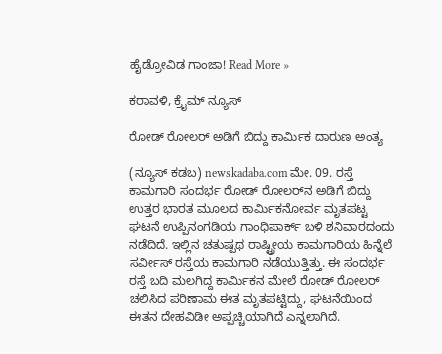ಹೈಡ್ರೋವಿಡ ಗಾಂಜಾ! Read More »

ಕರಾವಳಿ, ಕ್ರೈಮ್ ನ್ಯೂಸ್

ರೋಡ್ ರೋಲರ್ ಅಡಿಗೆ ಬಿದ್ದು ಕಾರ್ಮಿಕ ದಾರುಣ ಅಂತ್ಯ

(ನ್ಯೂಸ್ ಕಡಬ) newskadaba.com ಮೇ. 09. ರಸ್ತೆ ಕಾಮಗಾರಿ ಸಂದರ್ಭ ರೋಡ್ ರೋಲರ್‌ನ ಅಡಿಗೆ ಬಿದ್ದು ಉತ್ತರ ಭಾರತ ಮೂಲದ ಕಾರ್ಮಿಕನೋರ್ವ ಮೃತಪಟ್ಟ ಘಟನೆ ಉಪ್ಪಿನಂಗಡಿಯ ಗಾಂಧಿಪಾರ್ಕ್ ಬಳಿ ಶನಿವಾರದಂದು ನಡೆದಿದೆ. ಇಲ್ಲಿನ ಚತುಷ್ಪಥ ರಾಷ್ಟ್ರೀಯ ಕಾಮಗಾರಿಯ ಹಿನ್ನೆಲೆ ಸರ್ವೀಸ್ ರಸ್ತೆಯ ಕಾಮಗಾರಿ ನಡೆಯುತ್ತಿತ್ತು. ಈ ಸಂದರ್ಭ ರಸ್ತೆ ಬದಿ ಮಲಗಿದ್ದ ಕಾರ್ಮಿಕನ ಮೇಲೆ ರೋಡ್ ರೋಲರ್ ಚಲಿಸಿದ ಪರಿಣಾಮ ಈತ ಮೃತಪಟ್ಟಿದ್ದು, ಘಟನೆಯಿಂದ ಈತನ ದೇಹವಿಡೀ ಅಪ್ಪಚ್ಚಿಯಾಗಿದೆ ಎನ್ನಲಾಗಿದೆ.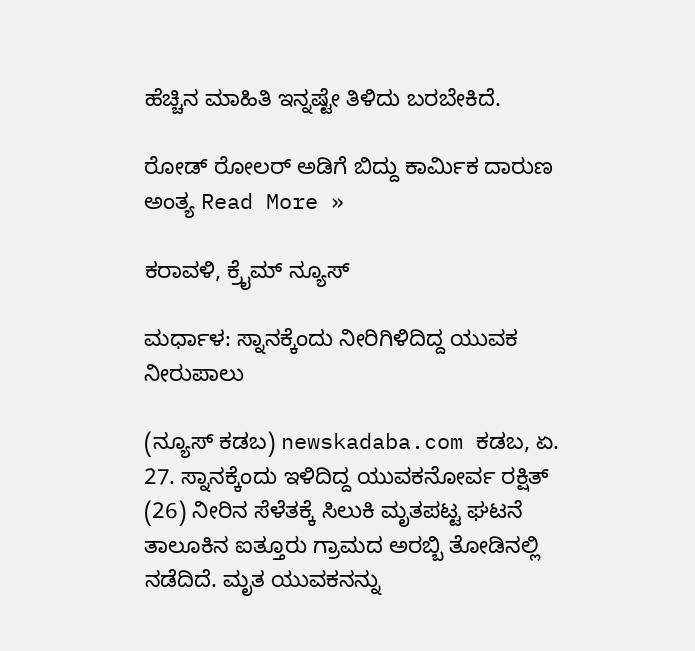ಹೆಚ್ಚಿನ ಮಾಹಿತಿ ಇನ್ನಷ್ಟೇ ತಿಳಿದು ಬರಬೇಕಿದೆ.

ರೋಡ್ ರೋಲರ್ ಅಡಿಗೆ ಬಿದ್ದು ಕಾರ್ಮಿಕ ದಾರುಣ ಅಂತ್ಯ Read More »

ಕರಾವಳಿ, ಕ್ರೈಮ್ ನ್ಯೂಸ್

ಮರ್ಧಾಳ: ಸ್ನಾನಕ್ಕೆಂದು ನೀರಿಗಿಳಿದಿದ್ದ ಯುವಕ ನೀರುಪಾಲು

(ನ್ಯೂಸ್ ಕಡಬ) newskadaba.com ಕಡಬ, ಏ. 27. ಸ್ನಾನಕ್ಕೆಂದು ಇಳಿದಿದ್ದ ಯುವಕನೋರ್ವ ರಕ್ಷಿತ್ (26) ನೀರಿನ ಸೆಳೆತಕ್ಕೆ ಸಿಲುಕಿ ಮೃತಪಟ್ಟ ಘಟನೆ ತಾಲೂಕಿನ ಐತ್ತೂರು ಗ್ರಾಮದ ಅರಬ್ಬಿ ತೋಡಿನಲ್ಲಿ ನಡೆದಿದೆ. ಮೃತ ಯುವಕನನ್ನು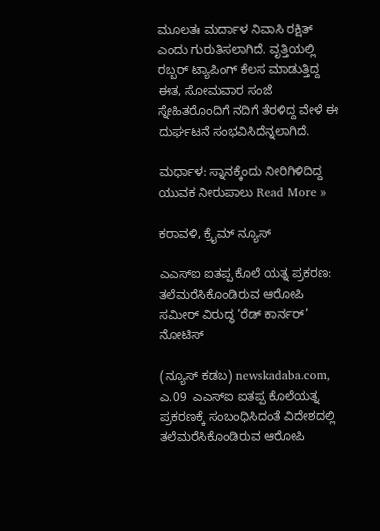ಮೂಲತಃ ಮರ್ದಾಳ ನಿವಾಸಿ ರಕ್ಷಿತ್ ಎಂದು ಗುರುತಿಸಲಾಗಿದೆ. ವೃತ್ತಿಯಲ್ಲಿ ರಬ್ಬರ್ ಟ್ಯಾಪಿಂಗ್ ಕೆಲಸ ಮಾಡುತ್ತಿದ್ದ ಈತ, ಸೋಮವಾರ ಸಂಜೆ ಸ್ನೇಹಿತರೊಂದಿಗೆ ನದಿಗೆ ತೆರಳಿದ್ದ ವೇಳೆ ಈ ದುರ್ಘಟನೆ ಸಂಭವಿಸಿದೆನ್ನಲಾಗಿದೆ.

ಮರ್ಧಾಳ: ಸ್ನಾನಕ್ಕೆಂದು ನೀರಿಗಿಳಿದಿದ್ದ ಯುವಕ ನೀರುಪಾಲು Read More »

ಕರಾವಳಿ, ಕ್ರೈಮ್ ನ್ಯೂಸ್

ಎಎಸ್‌ಐ ಐತಪ್ಪ ಕೊಲೆ ಯತ್ನ ಪ್ರಕರಣ: ತಲೆಮರೆಸಿಕೊಂಡಿರುವ ಆರೋಪಿ ಸಮೀರ್ ವಿರುದ್ಧ ‘ರೆಡ್ ಕಾರ್ನರ್’ ನೋಟಿಸ್

(ನ್ಯೂಸ್‌ ಕಡಬ) newskadaba.com,  ಎ.09  ಎಎಸ್‌ಐ ಐತಪ್ಪ ಕೊಲೆಯತ್ನ ಪ್ರಕರಣಕ್ಕೆ ಸಂಬಂಧಿಸಿದಂತೆ ವಿದೇಶದಲ್ಲಿ ತಲೆಮರೆಸಿಕೊಂಡಿರುವ ಆರೋಪಿ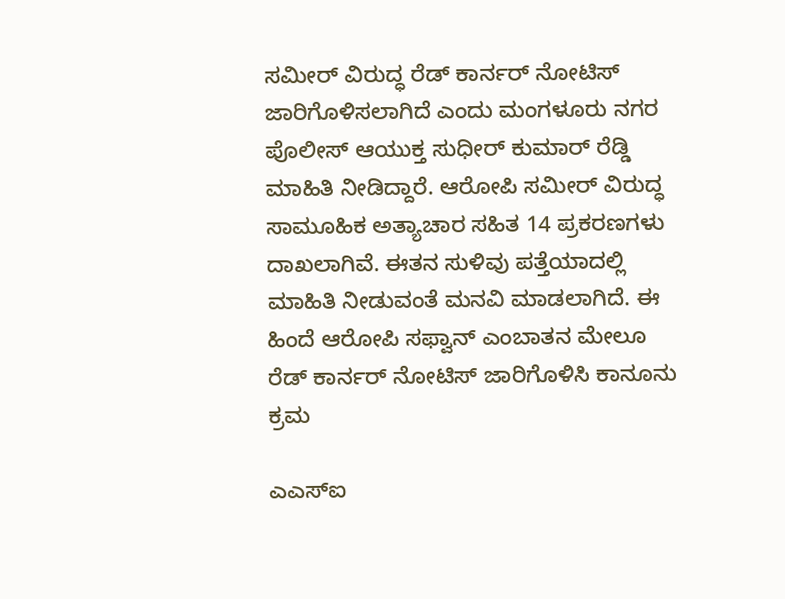ಸಮೀರ್ ವಿರುದ್ಧ ರೆಡ್ ಕಾರ್ನರ್ ನೋಟಿಸ್ ಜಾರಿಗೊಳಿಸಲಾಗಿದೆ ಎಂದು ಮಂಗಳೂರು ನಗರ ಪೊಲೀಸ್ ಆಯುಕ್ತ ಸುಧೀರ್ ಕುಮಾರ್ ರೆಡ್ಡಿ ಮಾಹಿತಿ ನೀಡಿದ್ದಾರೆ. ಆರೋಪಿ ಸಮೀರ್ ವಿರುದ್ಧ ಸಾಮೂಹಿಕ ಅತ್ಯಾಚಾರ ಸಹಿತ 14 ಪ್ರಕರಣಗಳು ದಾಖಲಾಗಿವೆ. ಈತನ ಸುಳಿವು ಪತ್ತೆಯಾದಲ್ಲಿ ಮಾಹಿತಿ ನೀಡುವಂತೆ ಮನವಿ ಮಾಡಲಾಗಿದೆ. ಈ ಹಿಂದೆ ಆರೋಪಿ ಸಫ್ವಾನ್ ಎಂಬಾತನ ಮೇಲೂ ರೆಡ್ ಕಾರ್ನರ್ ನೋಟಿಸ್ ಜಾರಿಗೊಳಿಸಿ ಕಾನೂನು ಕ್ರಮ

ಎಎಸ್‌ಐ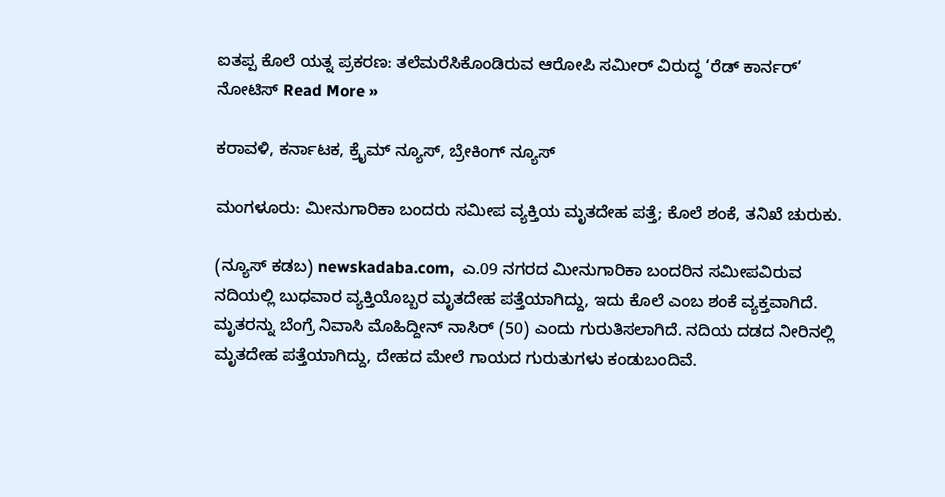ಐತಪ್ಪ ಕೊಲೆ ಯತ್ನ ಪ್ರಕರಣ: ತಲೆಮರೆಸಿಕೊಂಡಿರುವ ಆರೋಪಿ ಸಮೀರ್ ವಿರುದ್ಧ ‘ರೆಡ್ ಕಾರ್ನರ್’ ನೋಟಿಸ್ Read More »

ಕರಾವಳಿ, ಕರ್ನಾಟಕ, ಕ್ರೈಮ್ ನ್ಯೂಸ್, ಬ್ರೇಕಿಂಗ್ ನ್ಯೂಸ್

ಮಂಗಳೂರು: ಮೀನುಗಾರಿಕಾ ಬಂದರು ಸಮೀಪ ವ್ಯಕ್ತಿಯ ಮೃತದೇಹ ಪತ್ತೆ; ಕೊಲೆ ಶಂಕೆ, ತನಿಖೆ ಚುರುಕು.

(ನ್ಯೂಸ್‌ ಕಡಬ) newskadaba.com,  ಎ.09 ನಗರದ ಮೀನುಗಾರಿಕಾ ಬಂದರಿನ ಸಮೀಪವಿರುವ ನದಿಯಲ್ಲಿ ಬುಧವಾರ ವ್ಯಕ್ತಿಯೊಬ್ಬರ ಮೃತದೇಹ ಪತ್ತೆಯಾಗಿದ್ದು, ಇದು ಕೊಲೆ ಎಂಬ ಶಂಕೆ ವ್ಯಕ್ತವಾಗಿದೆ. ಮೃತರನ್ನು ಬೆಂಗ್ರೆ ನಿವಾಸಿ ಮೊಹಿದ್ದೀನ್ ನಾಸಿರ್ (50) ಎಂದು ಗುರುತಿಸಲಾಗಿದೆ. ನದಿಯ ದಡದ ನೀರಿನಲ್ಲಿ ಮೃತದೇಹ ಪತ್ತೆಯಾಗಿದ್ದು, ದೇಹದ ಮೇಲೆ ಗಾಯದ ಗುರುತುಗಳು ಕಂಡುಬಂದಿವೆ.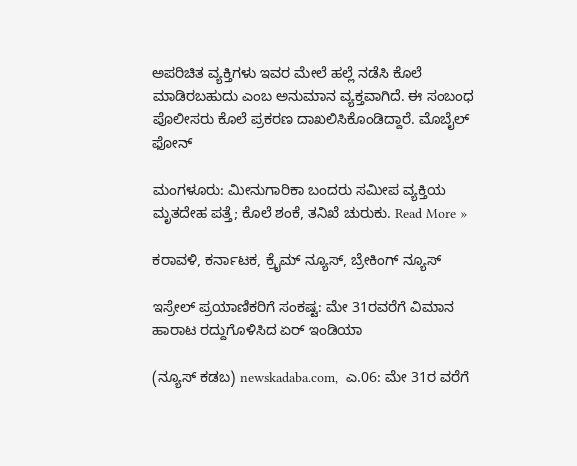ಅಪರಿಚಿತ ವ್ಯಕ್ತಿಗಳು ಇವರ ಮೇಲೆ ಹಲ್ಲೆ ನಡೆಸಿ ಕೊಲೆ ಮಾಡಿರಬಹುದು ಎಂಬ ಅನುಮಾನ ವ್ಯಕ್ತವಾಗಿದೆ. ಈ ಸಂಬಂಧ ಪೊಲೀಸರು ಕೊಲೆ ಪ್ರಕರಣ ದಾಖಲಿಸಿಕೊಂಡಿದ್ದಾರೆ. ಮೊಬೈಲ್ ಫೋನ್

ಮಂಗಳೂರು: ಮೀನುಗಾರಿಕಾ ಬಂದರು ಸಮೀಪ ವ್ಯಕ್ತಿಯ ಮೃತದೇಹ ಪತ್ತೆ; ಕೊಲೆ ಶಂಕೆ, ತನಿಖೆ ಚುರುಕು. Read More »

ಕರಾವಳಿ, ಕರ್ನಾಟಕ, ಕ್ರೈಮ್ ನ್ಯೂಸ್, ಬ್ರೇಕಿಂಗ್ ನ್ಯೂಸ್

ಇಸ್ರೇಲ್ ಪ್ರಯಾಣಿಕರಿಗೆ ಸಂಕಷ್ಟ: ಮೇ 31ರವರೆಗೆ ವಿಮಾನ ಹಾರಾಟ ರದ್ದುಗೊಳಿಸಿದ ಏರ್ ಇಂಡಿಯಾ

(ನ್ಯೂಸ್‌ ಕಡಬ) newskadaba.com,  ಎ.06: ಮೇ 31ರ ವರೆಗೆ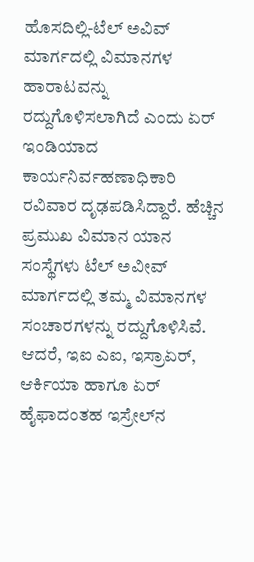ಹೊಸದಿಲ್ಲಿ-ಟೆಲ್ ಅವಿವ್ ಮಾರ್ಗದಲ್ಲಿ ವಿಮಾನಗಳ ಹಾರಾಟವನ್ನು ರದ್ದುಗೊಳಿಸಲಾಗಿದೆ ಎಂದು ಏರ್ ಇಂಡಿಯಾದ ಕಾರ್ಯನಿರ್ವಹಣಾಧಿಕಾರಿ ರವಿವಾರ ದೃಢಪಡಿಸಿದ್ದಾರೆ. ಹೆಚ್ಚಿನ ಪ್ರಮುಖ ವಿಮಾನ ಯಾನ ಸಂಸ್ಥೆಗಳು ಟೆಲ್ ಅವೀವ್ ಮಾರ್ಗದಲ್ಲಿ ತಮ್ಮ ವಿಮಾನಗಳ ಸಂಚಾರಗಳನ್ನು ರದ್ದುಗೊಳಿಸಿವೆ. ಆದರೆ, ಇಐ ಎಐ, ಇಸ್ರಾಏರ್, ಆರ್ಕಿಯಾ ಹಾಗೂ ಏರ್ ಹೈಫಾದಂತಹ ಇಸ್ರೇಲ್‌ನ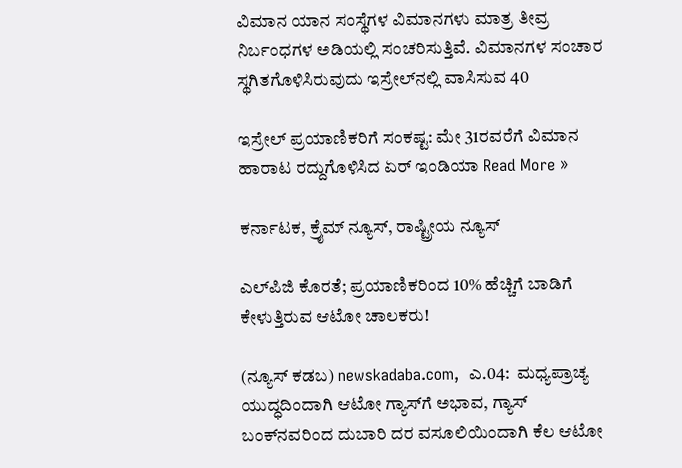ವಿಮಾನ ಯಾನ ಸಂಸ್ಥೆಗಳ ವಿಮಾನಗಳು ಮಾತ್ರ ತೀವ್ರ ನಿರ್ಬಂಧಗಳ ಅಡಿಯಲ್ಲಿ ಸಂಚರಿಸುತ್ತಿವೆ. ವಿಮಾನಗಳ ಸಂಚಾರ ಸ್ಥಗಿತಗೊಳಿಸಿರುವುದು ಇಸ್ರೇಲ್‌ನಲ್ಲಿ ವಾಸಿಸುವ 40

ಇಸ್ರೇಲ್ ಪ್ರಯಾಣಿಕರಿಗೆ ಸಂಕಷ್ಟ: ಮೇ 31ರವರೆಗೆ ವಿಮಾನ ಹಾರಾಟ ರದ್ದುಗೊಳಿಸಿದ ಏರ್ ಇಂಡಿಯಾ Read More »

ಕರ್ನಾಟಕ, ಕ್ರೈಮ್ ನ್ಯೂಸ್, ರಾಷ್ಟ್ರೀಯ ನ್ಯೂಸ್

ಎಲ್‌ಪಿಜಿ ಕೊರತೆ; ಪ್ರಯಾಣಿಕರಿಂದ 10% ಹೆಚ್ಚಿಗೆ ಬಾಡಿಗೆ ಕೇಳುತ್ತಿರುವ ಆಟೋ ಚಾಲಕರು!

(ನ್ಯೂಸ್‌ ಕಡಬ) newskadaba.com,  ಎ.04:  ಮಧ್ಯಪ್ರಾಚ್ಯ ಯುದ್ಧದಿಂದಾಗಿ ಆಟೋ ಗ್ಯಾಸ್‌ಗೆ ಅಭಾವ, ಗ್ಯಾಸ್‌ ಬಂಕ್‌ನವರಿಂದ ದುಬಾರಿ ದರ ವಸೂಲಿಯಿಂದಾಗಿ ಕೆಲ ಆಟೋ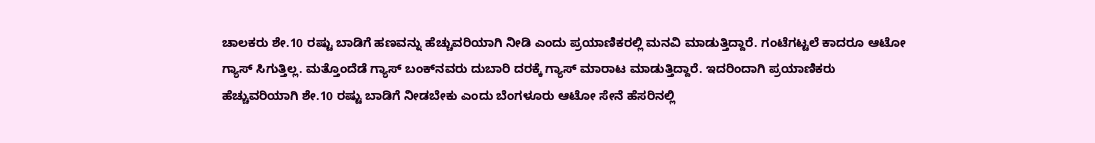ಚಾಲಕರು ಶೇ.10 ರಷ್ಟು ಬಾಡಿಗೆ ಹಣವನ್ನು ಹೆಚ್ಚುವರಿಯಾಗಿ ನೀಡಿ ಎಂದು ಪ್ರಯಾಣಿಕರಲ್ಲಿ ಮನವಿ ಮಾಡುತ್ತಿದ್ದಾರೆ. ಗಂಟೆಗಟ್ಟಲೆ ಕಾದರೂ ಆಟೋ ಗ್ಯಾಸ್‌ ಸಿಗುತ್ತಿಲ್ಲ. ಮತ್ತೊಂದೆಡೆ ಗ್ಯಾಸ್‌ ಬಂಕ್‌ನವರು ದುಬಾರಿ ದರಕ್ಕೆ ಗ್ಯಾಸ್‌ ಮಾರಾಟ ಮಾಡುತ್ತಿದ್ದಾರೆ. ಇದರಿಂದಾಗಿ ಪ್ರಯಾಣಿಕರು ಹೆಚ್ಚುವರಿಯಾಗಿ ಶೇ.10 ರಷ್ಟು ಬಾಡಿಗೆ ನೀಡಬೇಕು ಎಂದು ಬೆಂಗಳೂರು ಆಟೋ ಸೇನೆ ಹೆಸರಿನಲ್ಲಿ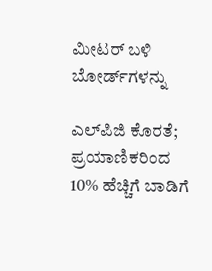ಮೀಟರ್‌ ಬಳಿ ಬೋರ್ಡ್‌ಗಳನ್ನು

ಎಲ್‌ಪಿಜಿ ಕೊರತೆ; ಪ್ರಯಾಣಿಕರಿಂದ 10% ಹೆಚ್ಚಿಗೆ ಬಾಡಿಗೆ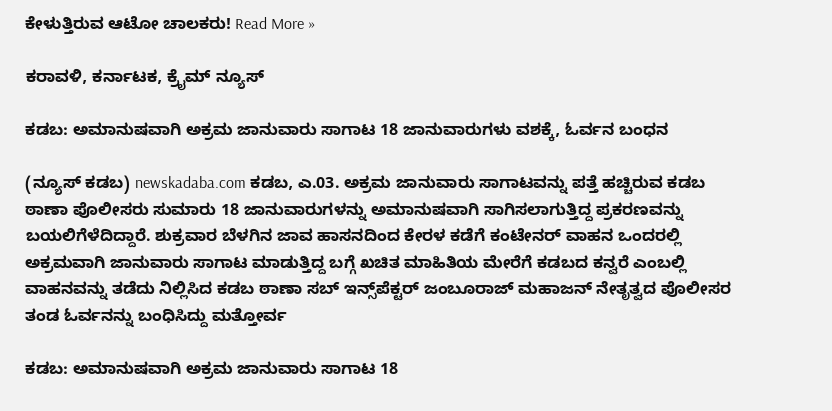ಕೇಳುತ್ತಿರುವ ಆಟೋ ಚಾಲಕರು! Read More »

ಕರಾವಳಿ, ಕರ್ನಾಟಕ, ಕ್ರೈಮ್ ನ್ಯೂಸ್

ಕಡಬ: ಅಮಾನುಷವಾಗಿ ಅಕ್ರಮ ಜಾನುವಾರು ಸಾಗಾಟ 18 ಜಾನುವಾರುಗಳು ವಶಕ್ಕೆ, ಓರ್ವನ ಬಂಧನ

(ನ್ಯೂಸ್ ಕಡಬ) newskadaba.com ಕಡಬ, ಎ.03. ಅಕ್ರಮ ಜಾನುವಾರು ಸಾಗಾಟವನ್ನು ಪತ್ತೆ ಹಚ್ಚಿರುವ ಕಡಬ ಠಾಣಾ ಪೊಲೀಸರು ಸುಮಾರು 18 ಜಾನುವಾರುಗಳನ್ನು ಅಮಾನುಷವಾಗಿ ಸಾಗಿಸಲಾಗುತ್ತಿದ್ದ ಪ್ರಕರಣವನ್ನು ಬಯಲಿಗೆಳೆದಿದ್ದಾರೆ‌. ಶುಕ್ರವಾರ ಬೆಳಗಿನ ಜಾವ ಹಾಸನದಿಂದ ಕೇರಳ ಕಡೆಗೆ ಕಂಟೇನರ್ ವಾಹನ ಒಂದರಲ್ಲಿ ಅಕ್ರಮವಾಗಿ ಜಾನುವಾರು ಸಾಗಾಟ ಮಾಡುತ್ತಿದ್ದ ಬಗ್ಗೆ ಖಚಿತ ಮಾಹಿತಿಯ ಮೇರೆಗೆ ಕಡಬದ ಕನ್ವರೆ ಎಂಬಲ್ಲಿ ವಾಹನವನ್ನು ತಡೆದು ನಿಲ್ಲಿಸಿದ ಕಡಬ ಠಾಣಾ ಸಬ್ ಇನ್ಸ್‌ಪೆಕ್ಟರ್ ಜಂಬೂರಾಜ್ ಮಹಾಜನ್ ನೇತೃತ್ವದ ಪೊಲೀಸರ ತಂಡ ಓರ್ವನನ್ನು ಬಂಧಿಸಿದ್ದು ಮತ್ತೋರ್ವ

ಕಡಬ: ಅಮಾನುಷವಾಗಿ ಅಕ್ರಮ ಜಾನುವಾರು ಸಾಗಾಟ 18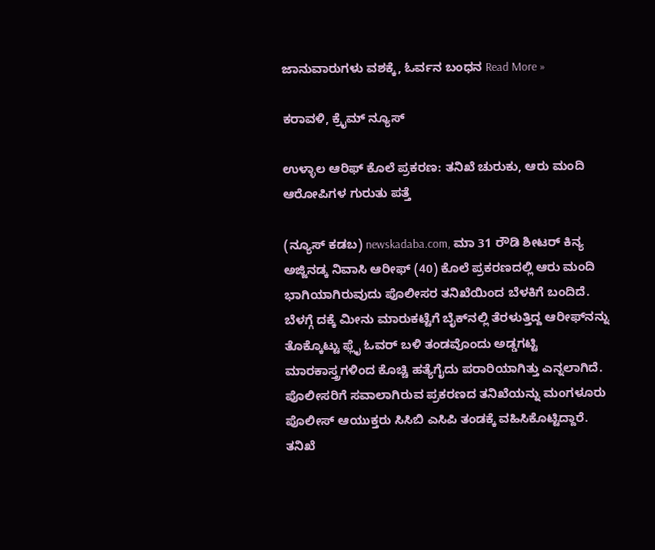ಜಾನುವಾರುಗಳು ವಶಕ್ಕೆ, ಓರ್ವನ ಬಂಧನ Read More »

ಕರಾವಳಿ, ಕ್ರೈಮ್ ನ್ಯೂಸ್

ಉಳ್ಳಾಲ ಆರಿಫ್ ಕೊಲೆ ಪ್ರಕರಣ: ತನಿಖೆ ಚುರುಕು, ಆರು ಮಂದಿ ಆರೋಪಿಗಳ ಗುರುತು ಪತ್ತೆ

(ನ್ಯೂಸ್‌ ಕಡಬ) newskadaba.com, ಮಾ 31 ರೌಡಿ ಶೀಟರ್ ಕಿನ್ಯ ಅಜ್ಜಿನಡ್ಕ ನಿವಾಸಿ ಆರೀಫ್ (40) ಕೊಲೆ ಪ್ರಕರಣದಲ್ಲಿ ಆರು ಮಂದಿ ಭಾಗಿಯಾಗಿರುವುದು ಪೊಲೀಸರ ತನಿಖೆಯಿಂದ ಬೆಳಕಿಗೆ ಬಂದಿದೆ. ಬೆಳಗ್ಗೆ ದಕ್ಕೆ ಮೀನು ಮಾರುಕಟ್ಟೆಗೆ ಬೈಕ್‌ನಲ್ಲಿ ತೆರಳುತ್ತಿದ್ದ ಆರೀಫ್‌ನನ್ನು ತೊಕ್ಕೊಟ್ಟು ಫ್ಲೈ ಓವರ್ ಬಳಿ ತಂಡವೊಂದು ಅಡ್ಡಗಟ್ಟಿ ಮಾರಕಾಸ್ತ್ರಗಳಿಂದ ಕೊಚ್ಚಿ ಹತ್ಯೆಗೈದು ಪರಾರಿಯಾಗಿತ್ತು ಎನ್ನಲಾಗಿದೆ. ಪೊಲೀಸರಿಗೆ ಸವಾಲಾಗಿರುವ ಪ್ರಕರಣದ ತನಿಖೆಯನ್ನು ಮಂಗಳೂರು ಪೊಲೀಸ್ ಆಯುಕ್ತರು ಸಿಸಿಬಿ ಎಸಿಪಿ ತಂಡಕ್ಕೆ ವಹಿಸಿಕೊಟ್ಟಿದ್ದಾರೆ. ತನಿಖೆ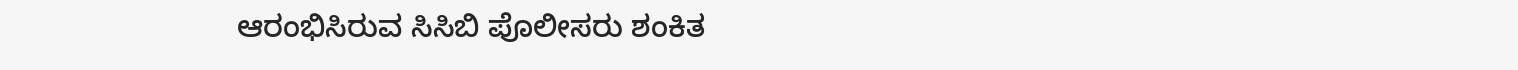ಆರಂಭಿಸಿರುವ ಸಿಸಿಬಿ ಪೊಲೀಸರು ಶಂಕಿತ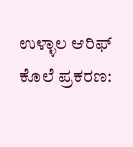ಉಳ್ಳಾಲ ಆರಿಫ್ ಕೊಲೆ ಪ್ರಕರಣ: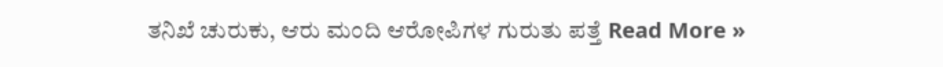ತನಿಖೆ ಚುರುಕು, ಆರು ಮಂದಿ ಆರೋಪಿಗಳ ಗುರುತು ಪತ್ತೆ Read More »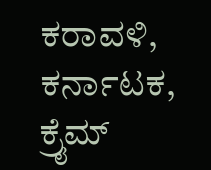ಕರಾವಳಿ, ಕರ್ನಾಟಕ, ಕ್ರೈಮ್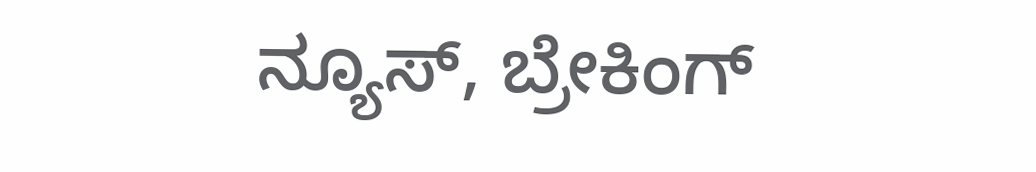ನ್ಯೂಸ್, ಬ್ರೇಕಿಂಗ್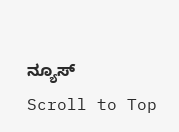ನ್ಯೂಸ್
Scroll to Top